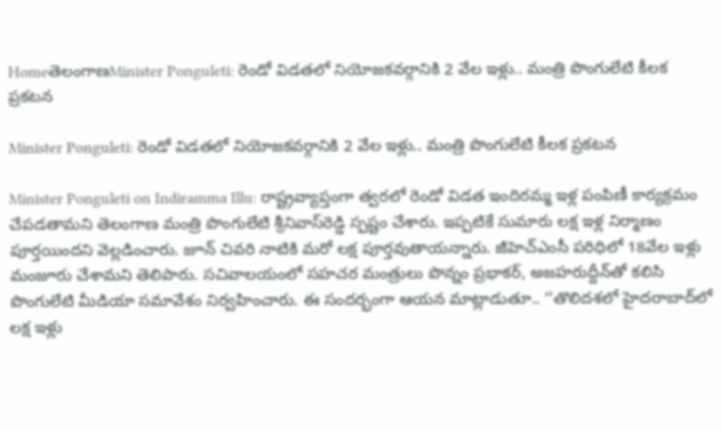HomeతెలంగాణMinister Ponguleti: రెండో విడతలో నియోజకవర్గానికి 2 వేల ఇళ్లు.. మంత్రి పొంగులేటి కీలక ప్రకటన

Minister Ponguleti: రెండో విడతలో నియోజకవర్గానికి 2 వేల ఇళ్లు.. మంత్రి పొంగులేటి కీలక ప్రకటన

Minister Ponguleti on Indiramma Illu: రాష్ట్రవ్యాప్తంగా త్వరలో రెండో విడత ఇందిరమ్మ ఇళ్ల పంపిణీ కార్యక్రమం చేపడతామని తెలంగాణ మంత్రి పొంగులేటి శ్రీనివాస్‌రెడ్డి స్పష్టం చేశారు. ఇప్పటికే సుమారు లక్ష ఇళ్ల నిర్మాణం పూర్తయిందని వెల్లడించారు. జూన్‌ చివరి నాటికి మరో లక్ష పూర్తవుతాయన్నారు. జీహెచ్‌ఎంసీ పరిధిలో 18వేల ఇళ్లు మంజూరు చేశామని తెలిపారు. సచివాలయంలో సహచర మంత్రులు పొన్నం ప్రభాకర్‌, అజహరుద్దీన్‌తో కలిసి పొంగులేటి మీడియా సమావేశం నిర్వహించారు. ఈ సందర్భంగా ఆయన మాట్లాడుతూ.. ‘‘తొలిదశలో హైదరాబాద్‌లో లక్ష ఇళ్లు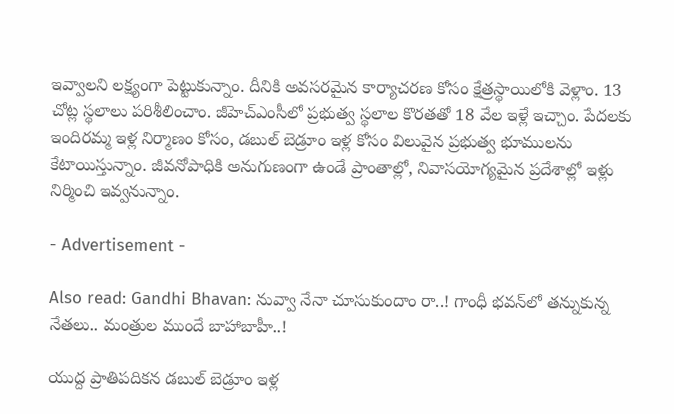ఇవ్వాలని లక్ష్యంగా పెట్టుకున్నాం. దీనికి అవసరమైన కార్యాచరణ కోసం క్షేత్రస్థాయిలోకి వెళ్లాం. 13 చోట్ల స్థలాలు పరిశీలించాం. జీహెచ్ఎంసీలో ప్రభుత్వ స్థలాల కొరతతో 18 వేల ఇళ్లే ఇచ్చాం. పేదలకు ఇందిరమ్మ ఇళ్ల నిర్మాణం కోసం, డబుల్‌ బెడ్రూం ఇళ్ల కోసం విలువైన ప్రభుత్వ భూములను కేటాయిస్తున్నాం. జీవనోపాధికి అనుగుణంగా ఉండే ప్రాంతాల్లో, నివాసయోగ్యమైన ప్రదేశాల్లో ఇళ్లు నిర్మించి ఇవ్వనున్నాం.

- Advertisement -

Also read: Gandhi Bhavan: నువ్వా నేనా చూసుకుందాం రా..! గాంధీ భవన్‌లో తన్నుకున్న నేతలు.. మంత్రుల ముందే బాహాబాహీ..!

యుద్ద ప్రాతిపదికన డబుల్‌ బెడ్రూం ఇళ్ల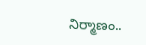నిర్మాణం..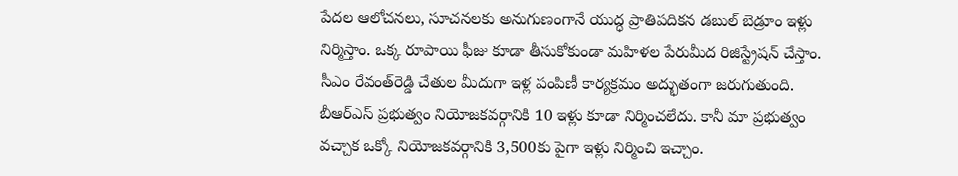పేదల ఆలోచనలు, సూచనలకు అనుగుణంగానే యుద్ధ ప్రాతిపదికన డబుల్‌ బెడ్రూం ఇళ్లు నిర్మిస్తాం. ఒక్క రూపాయి ఫీజు కూడా తీసుకోకుండా మహిళల పేరుమీద రిజిస్ట్రేషన్‌ చేస్తాం. సీఎం రేవంత్‌రెడ్డి చేతుల మీదుగా ఇళ్ల పంపిణీ కార్యక్రమం అద్భుతంగా జరుగుతుంది. బీఆర్‌ఎస్‌ ప్రభుత్వం నియోజకవర్గానికి 10 ఇళ్లు కూడా నిర్మించలేదు. కానీ మా ప్రభుత్వం వచ్చాక ఒక్కో నియోజకవర్గానికి 3,500కు పైగా ఇళ్లు నిర్మించి ఇచ్చాం.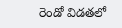రెండో విడతలో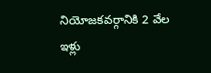నియోజకవర్గానికి 2 వేల ఇళ్లు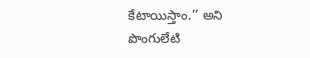కేటాయిస్తాం.’’ అని పొంగులేటి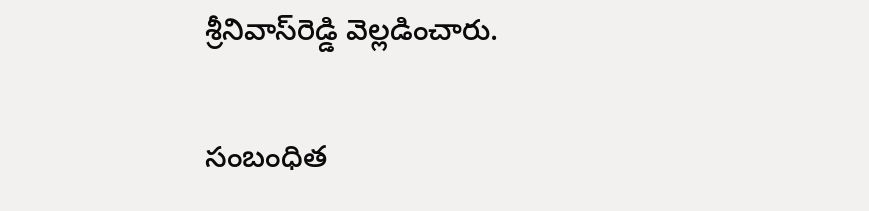శ్రీనివాస్‌రెడ్డి వెల్లడించారు.

సంబంధిత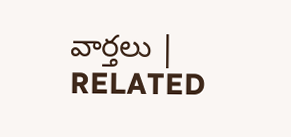వార్తలు | RELATED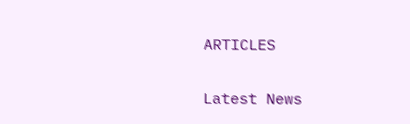ARTICLES

Latest News